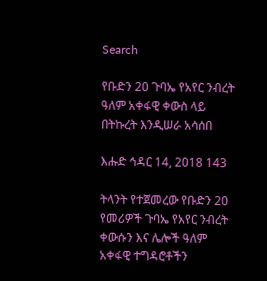Search

የቡድን 20 ጉባኤ የአየር ንብረት ዓለም አቀፋዊ ቀውስ ላይ በትኩረት እንዲሠራ አሳሰበ

እሑድ ኅዳር 14, 2018 143

ትላንት የተጀመረው የቡድን 20 የመሪዎች ጉባኤ የአየር ንብረት ቀውሱን እና ሌሎች ዓለም አቀፋዊ ተግዳሮቶችን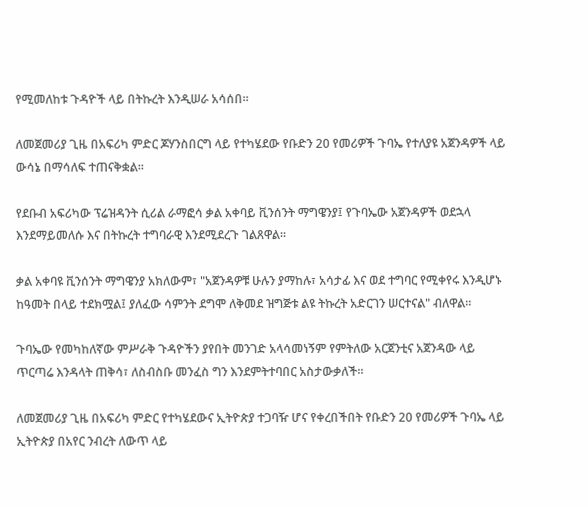የሚመለከቱ ጉዳዮች ላይ በትኩረት እንዲሠራ አሳሰበ።

ለመጀመሪያ ጊዜ በአፍሪካ ምድር ጆሃንስበርግ ላይ የተካሄደው የቡድን 20 የመሪዎች ጉባኤ የተለያዩ አጀንዳዎች ላይ ውሳኔ በማሳለፍ ተጠናቅቋል፡፡

የደቡብ አፍሪካው ፕሬዝዳንት ሲሪል ራማፎሳ ቃል አቀባይ ቪንሰንት ማግዌንያ፤ የጉባኤው አጀንዳዎች ወደኋላ እንደማይመለሱ እና በትኩረት ተግባራዊ እንደሚደረጉ ገልጸዋል።

ቃል አቀባዩ ቪንሰንት ማግዌንያ አክለውም፣ "አጀንዳዎቹ ሁሉን ያማከሉ፣ አሳታፊ እና ወደ ተግባር የሚቀየሩ እንዲሆኑ ከዓመት በላይ ተደክሟል፤ ያለፈው ሳምንት ደግሞ ለቅመደ ዝግጅቱ ልዩ ትኩረት አድርገን ሠርተናል" ብለዋል።

ጉባኤው የመካከለኛው ምሥራቅ ጉዳዮችን ያየበት መንገድ አላሳመነኝም የምትለው አርጀንቲና አጀንዳው ላይ ጥርጣሬ እንዳላት ጠቅሳ፣ ለስብስቡ መንፈስ ግን እንደምትተባበር አስታውቃለች፡፡

ለመጀመሪያ ጊዜ በአፍሪካ ምድር የተካሄደውና ኢትዮጵያ ተጋባዥ ሆና የቀረበችበት የቡድን 20 የመሪዎች ጉባኤ ላይ ኢትዮጵያ በአየር ንብረት ለውጥ ላይ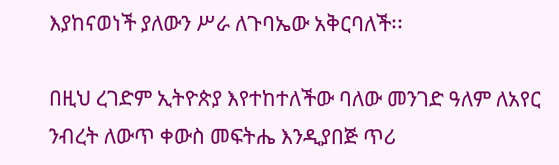እያከናወነች ያለውን ሥራ ለጉባኤው አቅርባለች፡፡

በዚህ ረገድም ኢትዮጵያ እየተከተለችው ባለው መንገድ ዓለም ለአየር ንብረት ለውጥ ቀውስ መፍትሔ እንዲያበጅ ጥሪ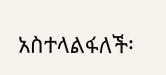አስተላልፋለች፡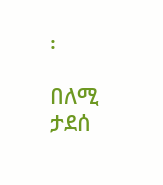፡

በለሚ ታደሰ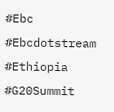#Ebc #Ebcdotstream #Ethiopia #G20Summit